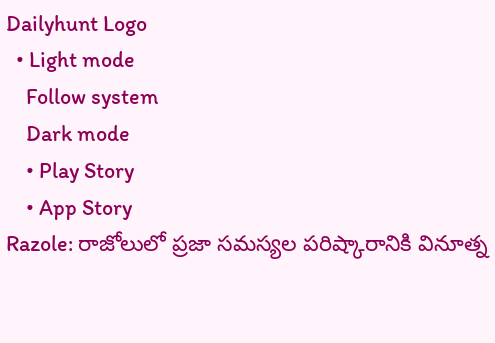Dailyhunt Logo
  • Light mode
    Follow system
    Dark mode
    • Play Story
    • App Story
Razole: రాజోలులో ప్రజా సమస్యల పరిష్కారానికి వినూత్న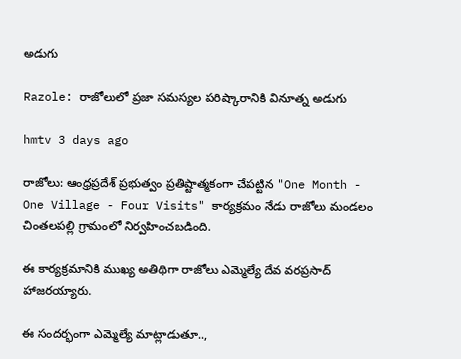అడుగు

Razole: రాజోలులో ప్రజా సమస్యల పరిష్కారానికి వినూత్న అడుగు

hmtv 3 days ago

రాజోలు: ఆంధ్రప్రదేశ్ ప్రభుత్వం ప్రతిష్టాత్మకంగా చేపట్టిన "One Month - One Village - Four Visits" కార్యక్రమం నేడు రాజోలు మండలం చింతలపల్లి గ్రామంలో నిర్వహించబడింది.

ఈ కార్యక్రమానికి ముఖ్య అతిథిగా రాజోలు ఎమ్మెల్యే దేవ వరప్రసాద్ హాజరయ్యారు.

ఈ సందర్భంగా ఎమ్మెల్యే మాట్లాడుతూ..,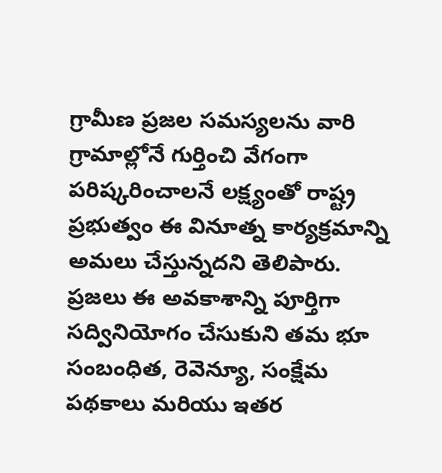గ్రామీణ ప్రజల సమస్యలను వారి గ్రామాల్లోనే గుర్తించి వేగంగా పరిష్కరించాలనే లక్ష్యంతో రాష్ట్ర ప్రభుత్వం ఈ వినూత్న కార్యక్రమాన్ని అమలు చేస్తున్నదని తెలిపారు. ప్రజలు ఈ అవకాశాన్ని పూర్తిగా సద్వినియోగం చేసుకుని తమ భూ సంబంధిత, రెవెన్యూ, సంక్షేమ పథకాలు మరియు ఇతర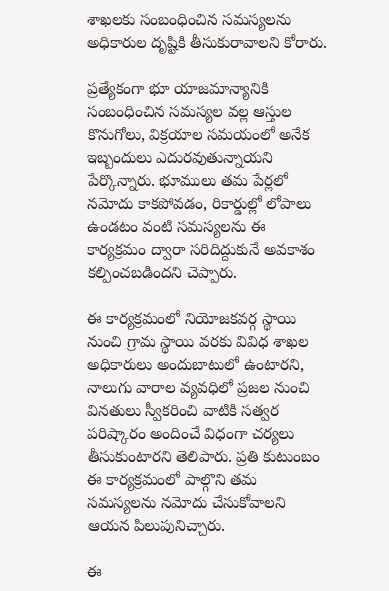శాఖలకు సంబంధించిన సమస్యలను అధికారుల దృష్టికి తీసుకురావాలని కోరారు.

ప్రత్యేకంగా భూ యాజమాన్యానికి సంబంధించిన సమస్యల వల్ల ఆస్తుల కొనుగోలు, విక్రయాల సమయంలో అనేక ఇబ్బందులు ఎదురవుతున్నాయని పేర్కొన్నారు. భూములు తమ పేర్లలో నమోదు కాకపోవడం, రికార్డుల్లో లోపాలు ఉండటం వంటి సమస్యలను ఈ కార్యక్రమం ద్వారా సరిదిద్దుకునే అవకాశం కల్పించబడిందని చెప్పారు.

ఈ కార్యక్రమంలో నియోజకవర్గ స్థాయి నుంచి గ్రామ స్థాయి వరకు వివిధ శాఖల అధికారులు అందుబాటులో ఉంటారని, నాలుగు వారాల వ్యవధిలో ప్రజల నుంచి వినతులు స్వీకరించి వాటికి సత్వర పరిష్కారం అందించే విధంగా చర్యలు తీసుకుంటారని తెలిపారు. ప్రతి కుటుంబం ఈ కార్యక్రమంలో పాల్గొని తమ సమస్యలను నమోదు చేసుకోవాలని ఆయన పిలుపునిచ్చారు.

ఈ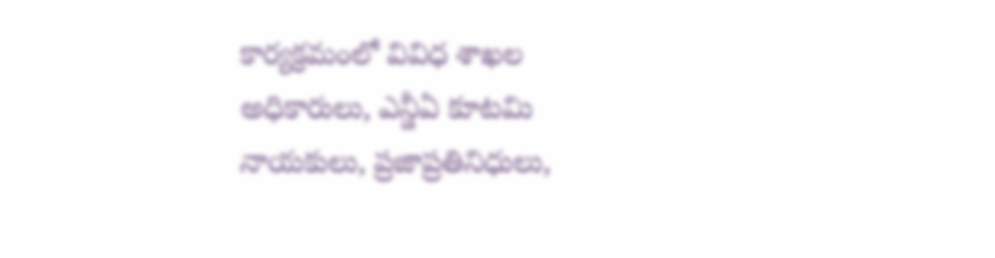కార్యక్రమంలో వివిధ శాఖల అధికారులు, ఎన్డీఏ కూటమి నాయకులు, ప్రజాప్రతినిధులు,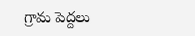గ్రామ పెద్దలు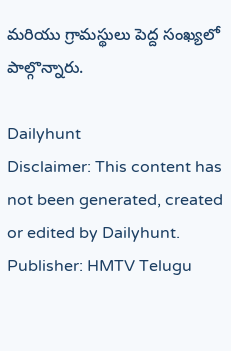మరియు గ్రామస్థులు పెద్ద సంఖ్యలో పాల్గొన్నారు.

Dailyhunt
Disclaimer: This content has not been generated, created or edited by Dailyhunt. Publisher: HMTV Telugu